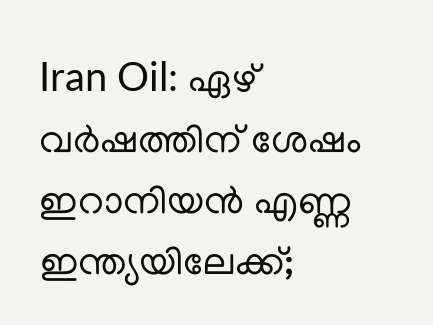Iran Oil: ഏഴ് വര്‍ഷത്തിന് ശേഷം ഇറാനിയന്‍ എണ്ണ ഇന്ത്യയിലേക്ക്;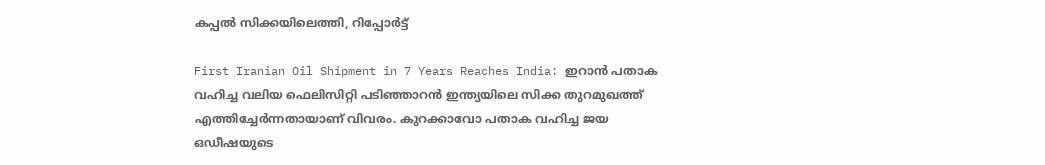കപ്പല്‍ സിക്കയിലെത്തി, റിപ്പോര്‍ട്ട്

First Iranian Oil Shipment in 7 Years Reaches India: ഇറാന്‍ പതാക വഹിച്ച വലിയ ഫെലിസിറ്റി പടിഞ്ഞാറന്‍ ഇന്ത്യയിലെ സിക്ക തുറമുഖത്ത് എത്തിച്ചേര്‍ന്നതായാണ് വിവരം. കുറക്കാവോ പതാക വഹിച്ച ജയ ഒഡീഷയുടെ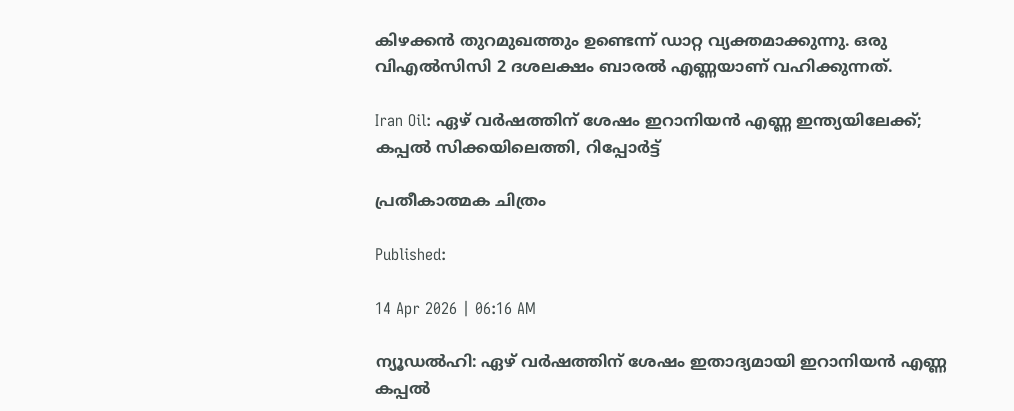കിഴക്കന്‍ തുറമുഖത്തും ഉണ്ടെന്ന് ഡാറ്റ വ്യക്തമാക്കുന്നു. ഒരു വിഎല്‍സിസി 2 ദശലക്ഷം ബാരല്‍ എണ്ണയാണ് വഹിക്കുന്നത്.

Iran Oil: ഏഴ് വര്‍ഷത്തിന് ശേഷം ഇറാനിയന്‍ എണ്ണ ഇന്ത്യയിലേക്ക്; കപ്പല്‍ സിക്കയിലെത്തി, റിപ്പോര്‍ട്ട്

പ്രതീകാത്മക ചിത്രം

Published:

14 Apr 2026 | 06:16 AM

ന്യൂഡല്‍ഹി: ഏഴ് വര്‍ഷത്തിന് ശേഷം ഇതാദ്യമായി ഇറാനിയന്‍ എണ്ണ കപ്പല്‍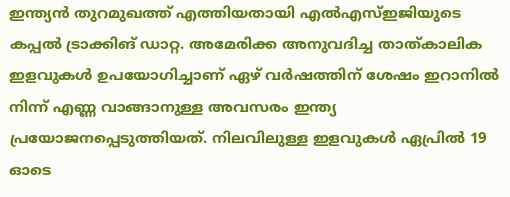ഇന്ത്യന്‍ തുറമുഖത്ത് എത്തിയതായി എല്‍എസ്ഇജിയുടെ കപ്പല്‍ ട്രാക്കിങ് ഡാറ്റ. അമേരിക്ക അനുവദിച്ച താത്കാലിക ഇളവുകള്‍ ഉപയോഗിച്ചാണ് ഏഴ് വര്‍ഷത്തിന് ശേഷം ഇറാനില്‍ നിന്ന് എണ്ണ വാങ്ങാനുള്ള അവസരം ഇന്ത്യ പ്രയോജനപ്പെടുത്തിയത്. നിലവിലുള്ള ഇളവുകള്‍ ഏപ്രില്‍ 19 ഓടെ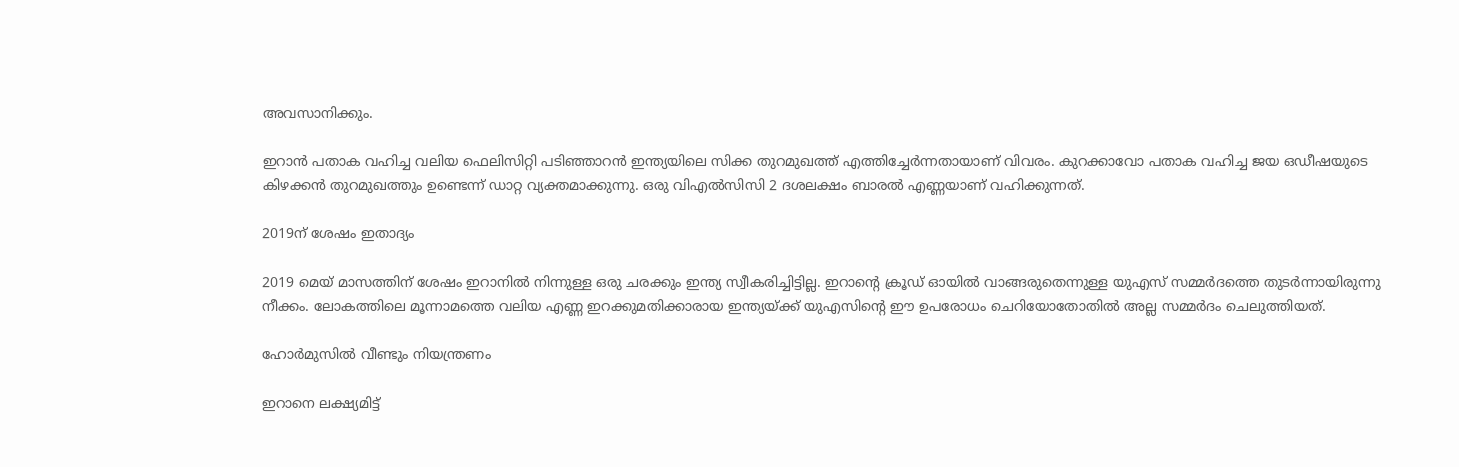അവസാനിക്കും.

ഇറാന്‍ പതാക വഹിച്ച വലിയ ഫെലിസിറ്റി പടിഞ്ഞാറന്‍ ഇന്ത്യയിലെ സിക്ക തുറമുഖത്ത് എത്തിച്ചേര്‍ന്നതായാണ് വിവരം. കുറക്കാവോ പതാക വഹിച്ച ജയ ഒഡീഷയുടെ കിഴക്കന്‍ തുറമുഖത്തും ഉണ്ടെന്ന് ഡാറ്റ വ്യക്തമാക്കുന്നു. ഒരു വിഎല്‍സിസി 2 ദശലക്ഷം ബാരല്‍ എണ്ണയാണ് വഹിക്കുന്നത്.

2019ന് ശേഷം ഇതാദ്യം

2019 മെയ് മാസത്തിന് ശേഷം ഇറാനില്‍ നിന്നുള്ള ഒരു ചരക്കും ഇന്ത്യ സ്വീകരിച്ചിട്ടില്ല. ഇറാന്റെ ക്രൂഡ് ഓയില്‍ വാങ്ങരുതെന്നുള്ള യുഎസ് സമ്മര്‍ദത്തെ തുടര്‍ന്നായിരുന്നു നീക്കം. ലോകത്തിലെ മൂന്നാമത്തെ വലിയ എണ്ണ ഇറക്കുമതിക്കാരായ ഇന്ത്യയ്ക്ക് യുഎസിന്റെ ഈ ഉപരോധം ചെറിയോതോതില്‍ അല്ല സമ്മര്‍ദം ചെലുത്തിയത്.

ഹോര്‍മുസില്‍ വീണ്ടും നിയന്ത്രണം

ഇറാനെ ലക്ഷ്യമിട്ട്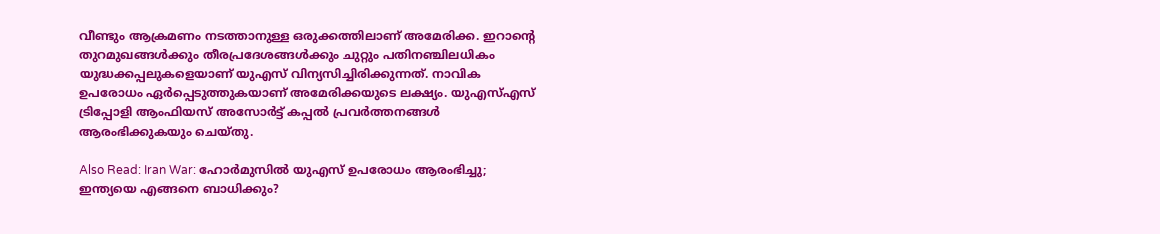വീണ്ടും ആക്രമണം നടത്താനുള്ള ഒരുക്കത്തിലാണ് അമേരിക്ക. ഇറാന്റെ തുറമുഖങ്ങള്‍ക്കും തീരപ്രദേശങ്ങള്‍ക്കും ചുറ്റും പതിനഞ്ചിലധികം യുദ്ധക്കപ്പലുകളെയാണ് യുഎസ് വിന്യസിച്ചിരിക്കുന്നത്. നാവിക ഉപരോധം ഏര്‍പ്പെടുത്തുകയാണ് അമേരിക്കയുടെ ലക്ഷ്യം. യുഎസ്എസ് ട്രിപ്പോളി ആംഫിയസ് അസോര്‍ട്ട് കപ്പല്‍ പ്രവര്‍ത്തനങ്ങള്‍ ആരംഭിക്കുകയും ചെയ്തു.

Also Read: Iran War: ഹോര്‍മുസില്‍ യുഎസ് ഉപരോധം ആരംഭിച്ചു; ഇന്ത്യയെ എങ്ങനെ ബാധിക്കും?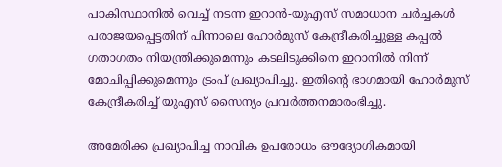പാകിസ്ഥാനില്‍ വെച്ച് നടന്ന ഇറാന്‍-യുഎസ് സമാധാന ചര്‍ച്ചകള്‍ പരാജയപ്പെട്ടതിന് പിന്നാലെ ഹോര്‍മുസ് കേന്ദ്രീകരിച്ചുള്ള കപ്പല്‍ ഗതാഗതം നിയന്ത്രിക്കുമെന്നും കടലിടുക്കിനെ ഇറാനില്‍ നിന്ന് മോചിപ്പിക്കുമെന്നും ട്രംപ് പ്രഖ്യാപിച്ചു. ഇതിന്റെ ഭാഗമായി ഹോര്‍മുസ് കേന്ദ്രീകരിച്ച് യുഎസ് സൈന്യം പ്രവര്‍ത്തനമാരംഭിച്ചു.

അമേരിക്ക പ്രഖ്യാപിച്ച നാവിക ഉപരോധം ഔദ്യോഗികമായി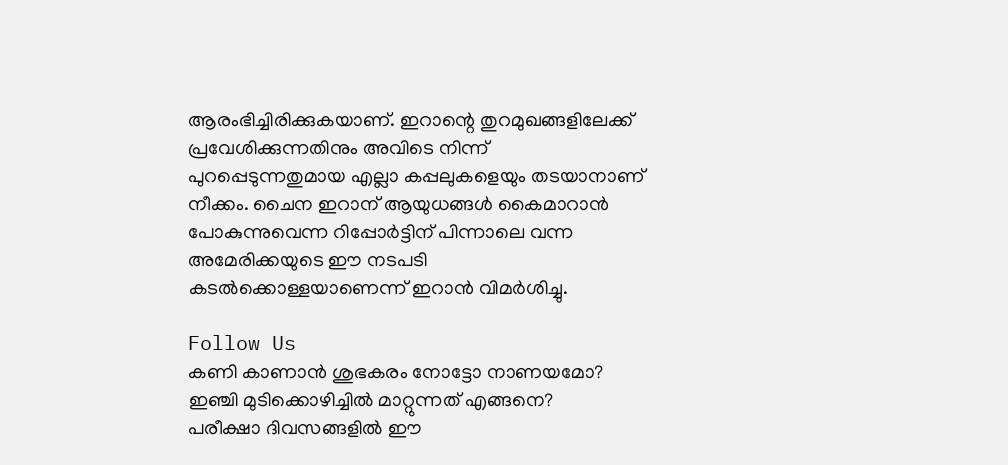ആരംഭിച്ചിരിക്കുകയാണ്. ഇറാന്റെ തുറമുഖങ്ങളിലേക്ക് പ്രവേശിക്കുന്നതിനും അവിടെ നിന്ന് പുറപ്പെടുന്നതുമായ എല്ലാ കപ്പലുകളെയും തടയാനാണ് നീക്കം. ചൈന ഇറാന് ആയുധങ്ങള്‍ കൈമാറാന്‍ പോകുന്നുവെന്ന റിപ്പോര്‍ട്ടിന് പിന്നാലെ വന്ന അമേരിക്കയുടെ ഈ നടപടി കടല്‍ക്കൊള്ളയാണെന്ന് ഇറാന്‍ വിമര്‍ശിച്ചു.

Follow Us
കണി കാണാൻ ശുഭകരം നോട്ടോ നാണയമോ?
ഇഞ്ചി മുടിക്കൊഴിച്ചിൽ മാറ്റുന്നത് എങ്ങനെ?
പരീക്ഷാ ദിവസങ്ങളിൽ ഈ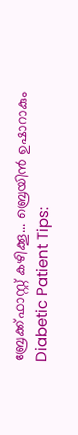ബ്രേക്ക്ഫാസ്റ്റ് കഴിക്കൂ... ബ്രെയിൻ ഉഷാറാകും
Diabetic Patient Tips: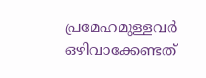പ്രമേഹമുള്ളവർ ഒഴിവാക്കേണ്ടത്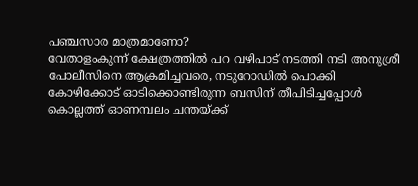പഞ്ചസാര മാത്രമാണോ?
വേതാളംകുന്ന് ക്ഷേത്രത്തിൽ പറ വഴിപാട് നടത്തി നടി അനുശ്രീ
പോലീസിനെ ആക്രമിച്ചവരെ, നടുറോഡിൽ പൊക്കി
കോഴിക്കോട് ഓടിക്കൊണ്ടിരുന്ന ബസിന് തീപിടിച്ചപ്പോൾ
കൊല്ലത്ത് ഓണമ്പലം ചന്തയ്ക്ക്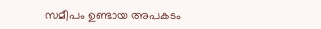സമീപം ഉണ്ടായ അപകടം